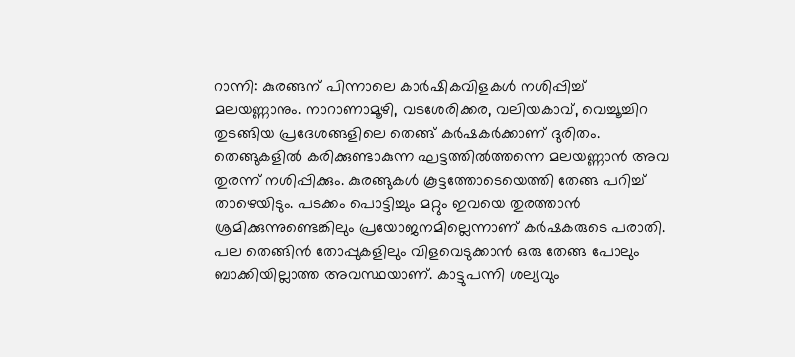റാന്നി: കുരങ്ങന് പിന്നാലെ കാർഷികവിളകൾ നശിപ്പിച്ച് മലയണ്ണാനും. നാറാണാമൂഴി, വടശേരിക്കര, വലിയകാവ്, വെച്ചൂച്ചിറ തുടങ്ങിയ പ്രദേശങ്ങളിലെ തെങ്ങ് കർഷകർക്കാണ് ദുരിതം. തെങ്ങുകളിൽ കരിക്കുണ്ടാകുന്ന ഘട്ടത്തിൽത്തന്നെ മലയണ്ണാൻ അവ തുരന്ന് നശിപ്പിക്കും. കുരങ്ങുകൾ കൂട്ടത്തോടെയെത്തി തേങ്ങ പറിച്ച് താഴെയിടും. പടക്കം പൊട്ടിച്ചും മറ്റും ഇവയെ തുരത്താൻ ശ്രമിക്കുന്നുണ്ടെങ്കിലും പ്രയോജനമില്ലെന്നാണ് കർഷകരുടെ പരാതി. പല തെങ്ങിൻ തോപ്പുകളിലും വിളവെടുക്കാൻ ഒരു തേങ്ങ പോലും ബാക്കിയില്ലാത്ത അവസ്ഥയാണ്. കാട്ടുപന്നി ശല്യവും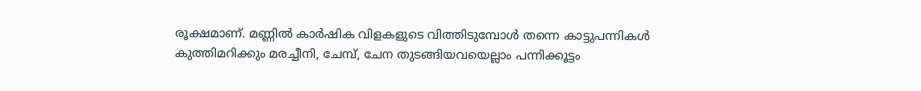രൂക്ഷമാണ്. മണ്ണിൽ കാർഷിക വിളകളുടെ വിത്തിടുമ്പോൾ തന്നെ കാട്ടുപന്നികൾ കുത്തിമറിക്കും മരച്ചീനി, ചേമ്പ്, ചേന തുടങ്ങിയവയെല്ലാം പന്നിക്കൂട്ടം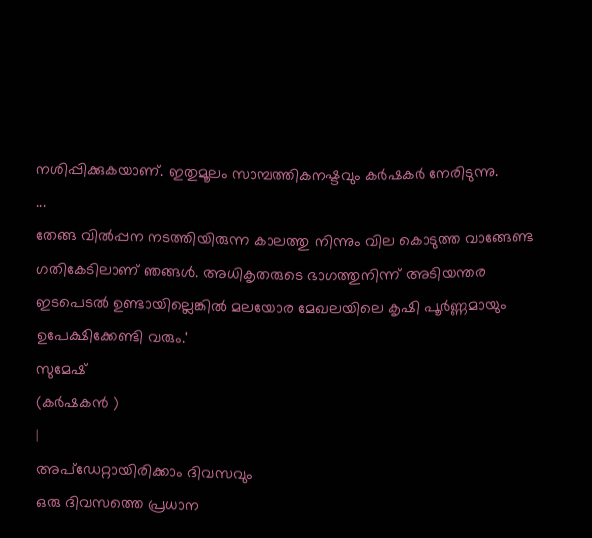നശിപ്പിക്കുകയാണ്. ഇതുമൂലം സാമ്പത്തികനഷ്ടവും കർഷകർ നേരിടുന്നു.
...
തേങ്ങ വിൽപ്പന നടത്തിയിരുന്ന കാലത്തു നിന്നും വില കൊടുത്ത വാങ്ങേണ്ട ഗതികേടിലാണ് ഞങ്ങൾ. അധികൃതരുടെ ഭാഗത്തുനിന്ന് അടിയന്തര ഇടപെടൽ ഉണ്ടായില്ലെങ്കിൽ മലയോര മേഖലയിലെ കൃഷി പൂർണ്ണമായും ഉപേക്ഷിക്കേണ്ടി വരും.'
സുമേഷ്
(കർഷകൻ )
|
അപ്ഡേറ്റായിരിക്കാം ദിവസവും
ഒരു ദിവസത്തെ പ്രധാന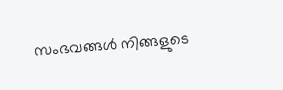സംഭവങ്ങൾ നിങ്ങളുടെ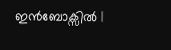ഇൻബോക്സിൽ |